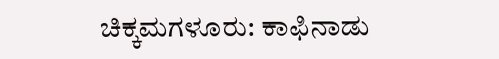ಚಿಕ್ಕಮಗಳೂರು: ಕಾಫಿನಾಡು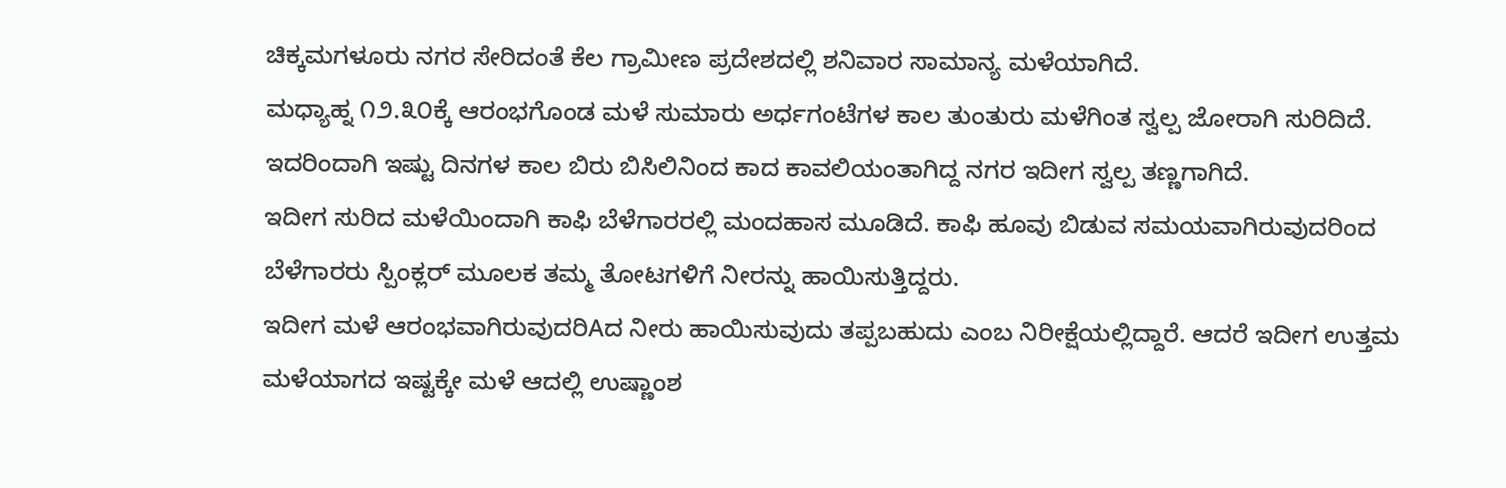ಚಿಕ್ಕಮಗಳೂರು ನಗರ ಸೇರಿದಂತೆ ಕೆಲ ಗ್ರಾಮೀಣ ಪ್ರದೇಶದಲ್ಲಿ ಶನಿವಾರ ಸಾಮಾನ್ಯ ಮಳೆಯಾಗಿದೆ.
ಮಧ್ಯಾಹ್ನ ೧೨.೩೦ಕ್ಕೆ ಆರಂಭಗೊಂಡ ಮಳೆ ಸುಮಾರು ಅರ್ಧಗಂಟೆಗಳ ಕಾಲ ತುಂತುರು ಮಳೆಗಿಂತ ಸ್ವಲ್ಪ ಜೋರಾಗಿ ಸುರಿದಿದೆ.
ಇದರಿಂದಾಗಿ ಇಷ್ಟು ದಿನಗಳ ಕಾಲ ಬಿರು ಬಿಸಿಲಿನಿಂದ ಕಾದ ಕಾವಲಿಯಂತಾಗಿದ್ದ ನಗರ ಇದೀಗ ಸ್ವಲ್ಪ ತಣ್ಣಗಾಗಿದೆ.
ಇದೀಗ ಸುರಿದ ಮಳೆಯಿಂದಾಗಿ ಕಾಫಿ ಬೆಳೆಗಾರರಲ್ಲಿ ಮಂದಹಾಸ ಮೂಡಿದೆ. ಕಾಫಿ ಹೂವು ಬಿಡುವ ಸಮಯವಾಗಿರುವುದರಿಂದ ಬೆಳೆಗಾರರು ಸ್ಪಿಂಕ್ಲರ್ ಮೂಲಕ ತಮ್ಮ ತೋಟಗಳಿಗೆ ನೀರನ್ನು ಹಾಯಿಸುತ್ತಿದ್ದರು.
ಇದೀಗ ಮಳೆ ಆರಂಭವಾಗಿರುವುದರಿAದ ನೀರು ಹಾಯಿಸುವುದು ತಪ್ಪಬಹುದು ಎಂಬ ನಿರೀಕ್ಷೆಯಲ್ಲಿದ್ದಾರೆ. ಆದರೆ ಇದೀಗ ಉತ್ತಮ ಮಳೆಯಾಗದ ಇಷ್ಟಕ್ಕೇ ಮಳೆ ಆದಲ್ಲಿ ಉಷ್ಣಾಂಶ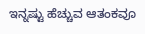ಇನ್ನಷ್ಟು ಹೆಚ್ಚುವ ಆತಂಕವೂ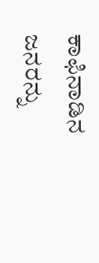ಕಾಫಿನಾಡಿನ ಜನರನ್ನು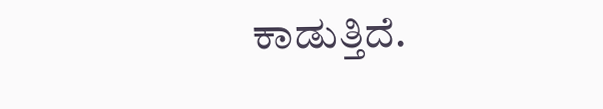ಕಾಡುತ್ತಿದೆ.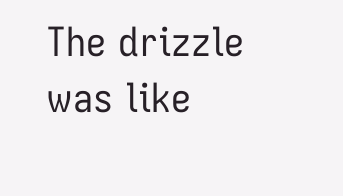The drizzle was like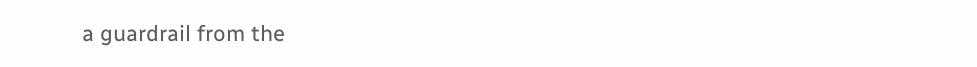a guardrail from the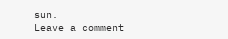sun.
Leave a comment